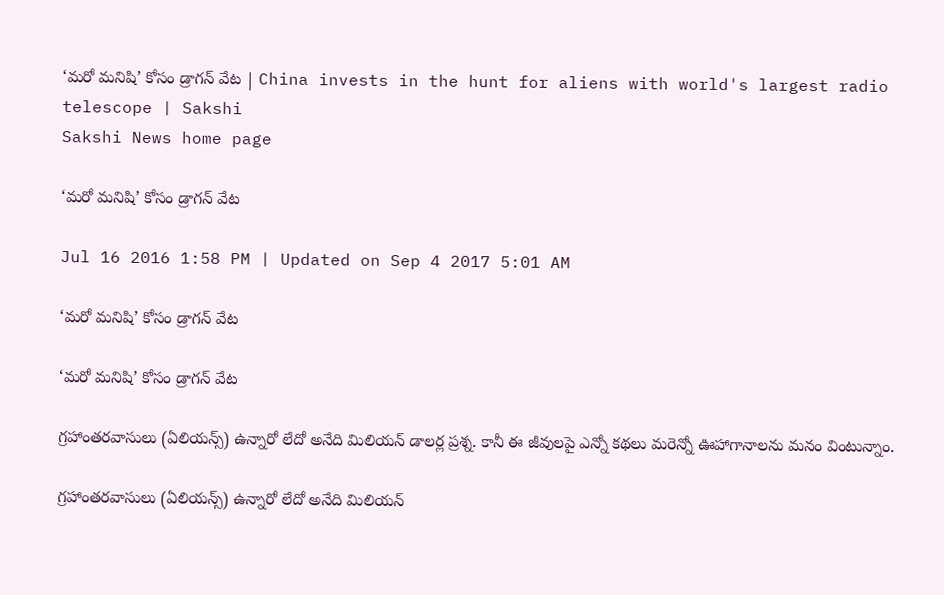‘మరో మనిషి’ కోసం డ్రాగన్ వేట | China invests in the hunt for aliens with world's largest radio telescope | Sakshi
Sakshi News home page

‘మరో మనిషి’ కోసం డ్రాగన్ వేట

Jul 16 2016 1:58 PM | Updated on Sep 4 2017 5:01 AM

‘మరో మనిషి’ కోసం డ్రాగన్ వేట

‘మరో మనిషి’ కోసం డ్రాగన్ వేట

గ్రహాంతరవాసులు (ఏలియన్స్) ఉన్నారో లేదో అనేది మిలియన్ డాలర్ల ప్రశ్న. కానీ ఈ జీవులపై ఎన్నో కథలు మరెన్నో ఊహాగానాలను మనం వింటున్నాం.

గ్రహాంతరవాసులు (ఏలియన్స్) ఉన్నారో లేదో అనేది మిలియన్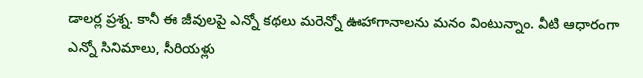డాలర్ల ప్రశ్న. కానీ ఈ జీవులపై ఎన్నో కథలు మరెన్నో ఊహాగానాలను మనం వింటున్నాం. వీటి ఆధారంగా ఎన్నో సినిమాలు, సీరియళ్లు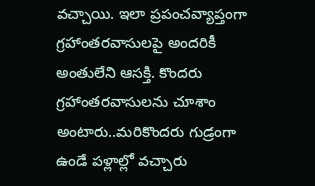వచ్చాయి. ఇలా ప్రపంచవ్యాప్తంగా గ్రహాంతరవాసులపై అందరికీ అంతులేని ఆసక్తి. కొందరు గ్రహాంతరవాసులను చూశాం అంటారు..మరికొందరు గుడ్రంగా ఉండే పళ్లాల్లో వచ్చారు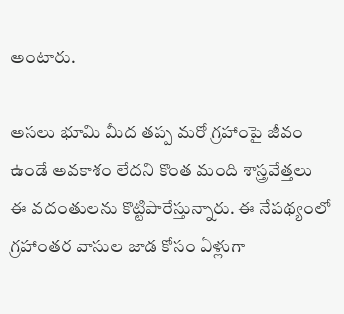అంటారు.

అసలు భూమి మీద తప్ప మరో గ్రహాంపై జీవం ఉండే అవకాశం లేదని కొంత మంది శాస్త్రవేత్తలు ఈ వదంతులను కొట్టిపారేస్తున్నారు. ఈ నేపథ్యంలో గ్రహాంతర వాసుల జాడ కోసం ఏళ్లుగా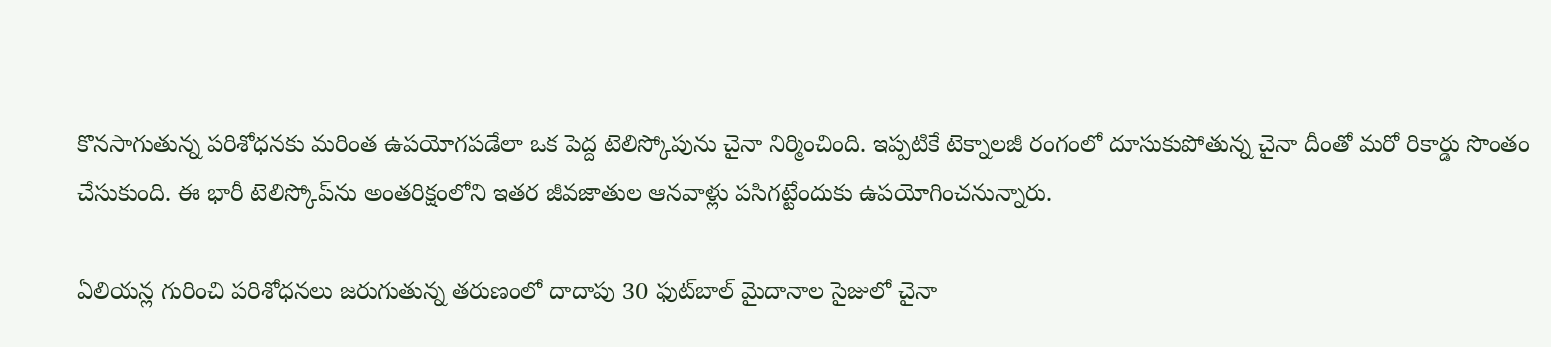కొనసాగుతున్న పరిశోధనకు మరింత ఉపయోగపడేలా ఒక పెద్ద టెలిస్కోపును చైనా నిర్మించింది. ఇప్పటికే టెక్నాలజీ రంగంలో దూసుకుపోతున్న చైనా దీంతో మరో రికార్డు సొంతం చేసుకుంది. ఈ భారీ టెలిస్కోప్‌ను అంతరిక్షంలోని ఇతర జీవజాతుల ఆనవాళ్లు పసిగట్టేందుకు ఉపయోగించనున్నారు.

ఏలియన్ల గురించి పరిశోధనలు జరుగుతున్న తరుణంలో దాదాపు 30 ఫుట్‌బాల్ మైదానాల సైజులో చైనా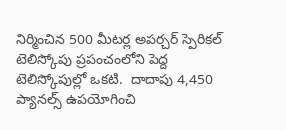నిర్మించిన 500 మీటర్ల అపర్చర్ స్పెరికల్ టెలిస్కోపు ప్రపంచంలోని పెద్ద టెలిస్కోపుల్లో ఒకటి.  దాదాపు 4,450 ప్యానల్స్ ఉపయోగించి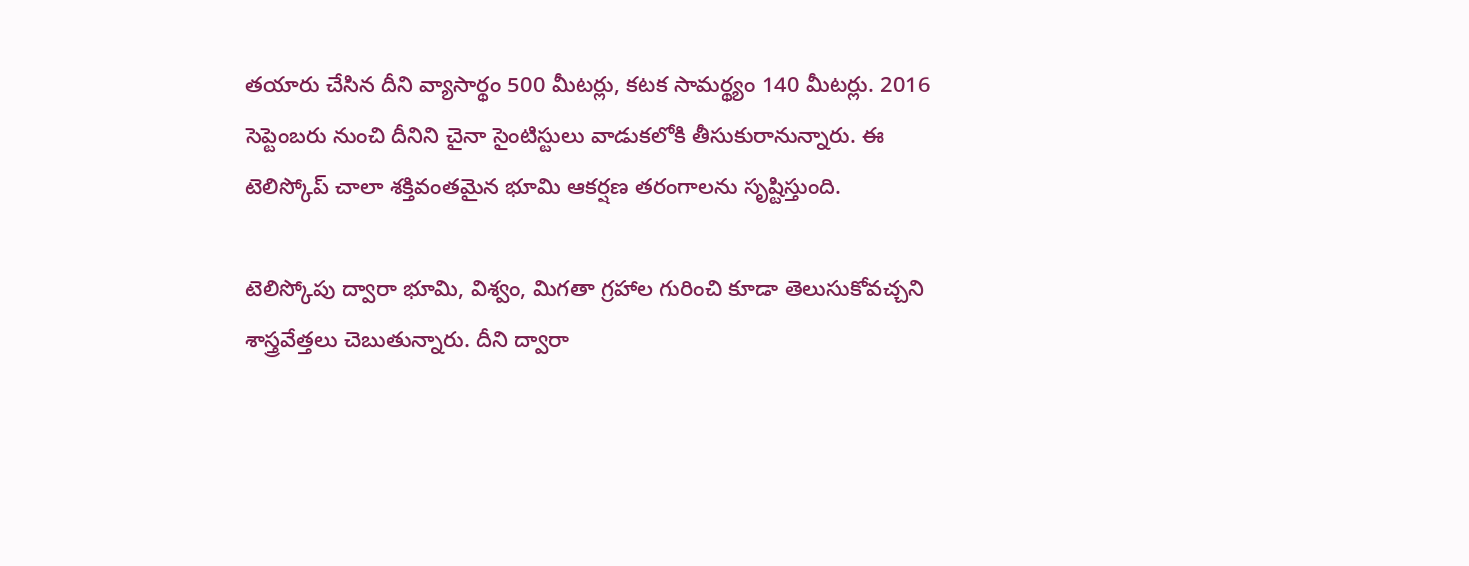తయారు చేసిన దీని వ్యాసార్థం 500 మీటర్లు, కటక సామర్థ్యం 140 మీటర్లు. 2016 సెప్టెంబరు నుంచి దీనిని చైనా సైంటిస్టులు వాడుకలోకి తీసుకురానున్నారు. ఈ టెలిస్కోప్ చాలా శక్తివంతమైన భూమి ఆకర్షణ తరంగాలను సృష్టిస్తుంది.

టెలిస్కోపు ద్వారా భూమి, విశ్వం, మిగతా గ్రహాల గురించి కూడా తెలుసుకోవచ్చని శాస్త్రవేత్తలు చెబుతున్నారు. దీని ద్వారా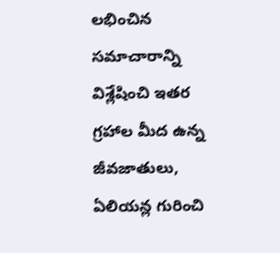లభించిన సమాచారాన్ని విశ్లేషించి ఇతర గ్రహాల మీద ఉన్న జీవజాతులు, ఏలియన్ల గురించి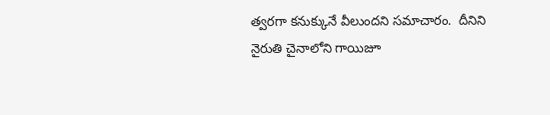త్వరగా కనుక్కునే వీలుందని సమాచారం.  దీనిని నైరుతి చైనాలోని గాయిజూ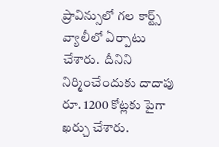ప్రావిన్సులో గల కార్ట్స్ వ్యాలీలో ఏర్పాటు చేశారు.  దీనిని నిర్మించేందుకు దాదాపు రూ. 1200 కోట్లకు పైగా ఖర్చు చేశారు.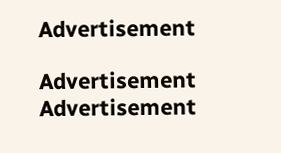Advertisement

Advertisement
Advertisement